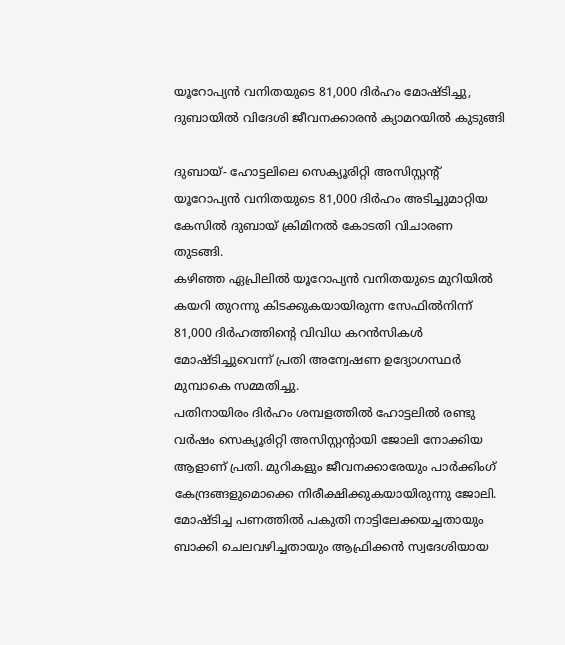യൂറോപ്യന്‍ വനിതയുടെ 81,000 ദിര്‍ഹം മോഷ്ടിച്ചു, ദുബായില്‍ വിദേശി ജീവനക്കാരന്‍ ക്യാമറയില്‍ കുടുങ്ങി

ദുബായ്- ഹോട്ടലിലെ സെക്യൂരിറ്റി അസിസ്റ്റന്റ് യൂറോപ്യന്‍ വനിതയുടെ 81,000 ദിര്‍ഹം അടിച്ചുമാറ്റിയ കേസില്‍ ദുബായ് ക്രിമിനല്‍ കോടതി വിചാരണ തുടങ്ങി.
കഴിഞ്ഞ ഏപ്രിലില്‍ യൂറോപ്യന്‍ വനിതയുടെ മുറിയില്‍ കയറി തുറന്നു കിടക്കുകയായിരുന്ന സേഫില്‍നിന്ന് 81,000 ദിര്‍ഹത്തിന്റെ വിവിധ കറന്‍സികള്‍ മോഷ്ടിച്ചുവെന്ന് പ്രതി അന്വേഷണ ഉദ്യോഗസ്ഥര്‍ മുമ്പാകെ സമ്മതിച്ചു.
പതിനായിരം ദിര്‍ഹം ശമ്പളത്തില്‍ ഹോട്ടലില്‍ രണ്ടു വര്‍ഷം സെക്യൂരിറ്റി അസിസ്റ്റന്റായി ജോലി നോക്കിയ ആളാണ് പ്രതി. മുറികളും ജീവനക്കാരേയും പാര്‍ക്കിംഗ് കേന്ദ്രങ്ങളുമൊക്കെ നിരീക്ഷിക്കുകയായിരുന്നു ജോലി.
മോഷ്ടിച്ച പണത്തില്‍ പകുതി നാട്ടിലേക്കയച്ചതായും ബാക്കി ചെലവഴിച്ചതായും ആഫ്രിക്കന്‍ സ്വദേശിയായ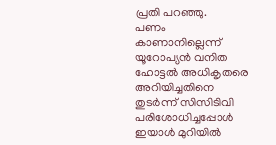പ്രതി പറഞ്ഞു.
പണം കാണാനില്ലെന്ന് യൂറോപ്യന്‍ വനിത ഹോട്ടല്‍ അധികൃതരെ അറിയിച്ചതിനെ തുടര്‍ന്ന് സിസിടിവി പരിശോധിച്ചപ്പോള്‍ ഇയാള്‍ മുറിയില്‍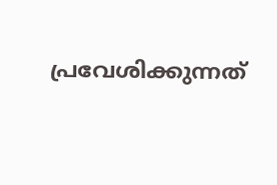പ്രവേശിക്കുന്നത്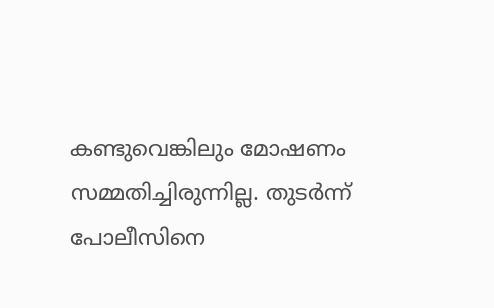കണ്ടുവെങ്കിലും മോഷണം സമ്മതിച്ചിരുന്നില്ല. തുടര്‍ന്ന് പോലീസിനെ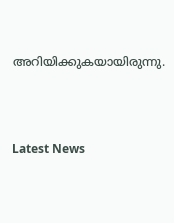അറിയിക്കുകയായിരുന്നു.




Latest News